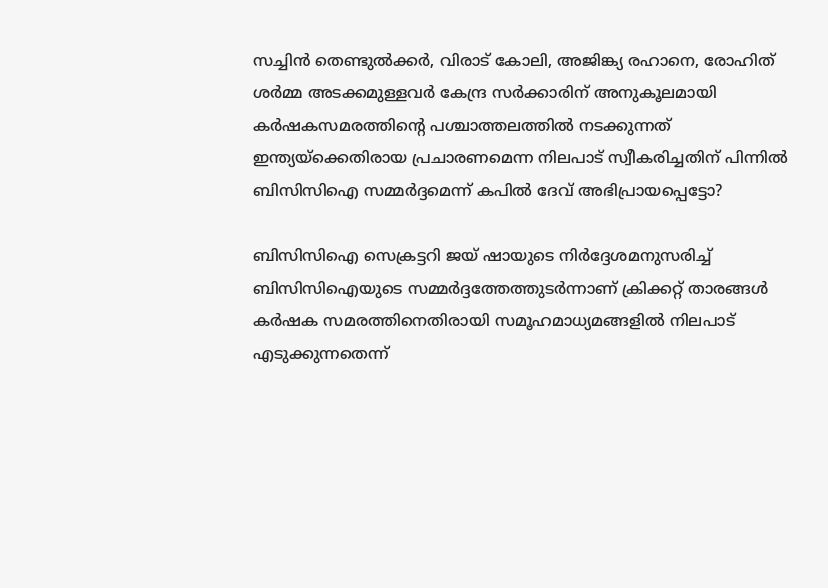സച്ചിന്‍ തെണ്ടുല്‍ക്കര്‍, വിരാട് കോലി, അജിങ്ക്യ രഹാനെ, രോഹിത് ശര്‍മ്മ അടക്കമുള്ളവര്‍ കേന്ദ്ര സര്‍ക്കാരിന് അനുകൂലമായി കര്‍ഷകസമരത്തിന്‍റെ പശ്ചാത്തലത്തില്‍ നടക്കുന്നത് ഇന്ത്യയ്ക്കെതിരായ പ്രചാരണമെന്ന നിലപാട് സ്വീകരിച്ചതിന് പിന്നില്‍ ബിസിസിഐ സമ്മര്‍ദ്ദമെന്ന് കപില്‍ ദേവ് അഭിപ്രായപ്പെട്ടോ?

ബിസിസിഐ സെക്രട്ടറി ജയ് ഷായുടെ നിര്‍ദ്ദേശമനുസരിച്ച് ബിസിസിഐയുടെ സമ്മര്‍ദ്ദത്തേത്തുടര്‍ന്നാണ് ക്രിക്കറ്റ്‍ താരങ്ങള്‍ കര്‍ഷക സമരത്തിനെതിരായി സമൂഹമാധ്യമങ്ങളില്‍ നിലപാട് എടുക്കുന്നതെന്ന്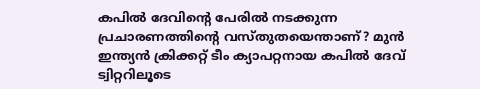കപില്‍ ദേവിന്‍റെ പേരില്‍ നടക്കുന്ന പ്രചാരണത്തിന്‍റെ വസ്തുതയെന്താണ്? മുന്‍ ഇന്ത്യന്‍ ക്രിക്കറ്റ് ടീം ക്യാപറ്റനായ കപില്‍ ദേവ് ട്വിറ്ററിലൂടെ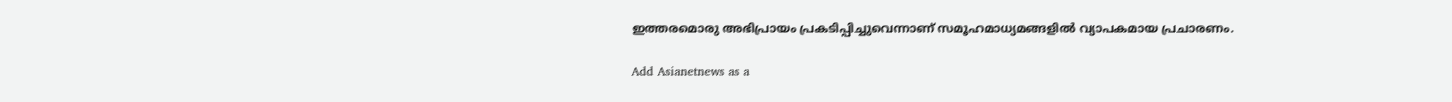ഇത്തരമൊരു അഭിപ്രായം പ്രകടിപ്പിച്ചുവെന്നാണ് സമൂഹമാധ്യമങ്ങളില്‍ വ്യാപകമായ പ്രചാരണം.

Add Asianetnews as a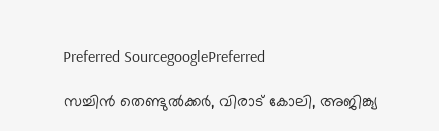Preferred SourcegooglePreferred

സച്ചിന്‍ തെണ്ടുല്‍ക്കര്‍, വിരാട് കോലി, അജിങ്ക്യ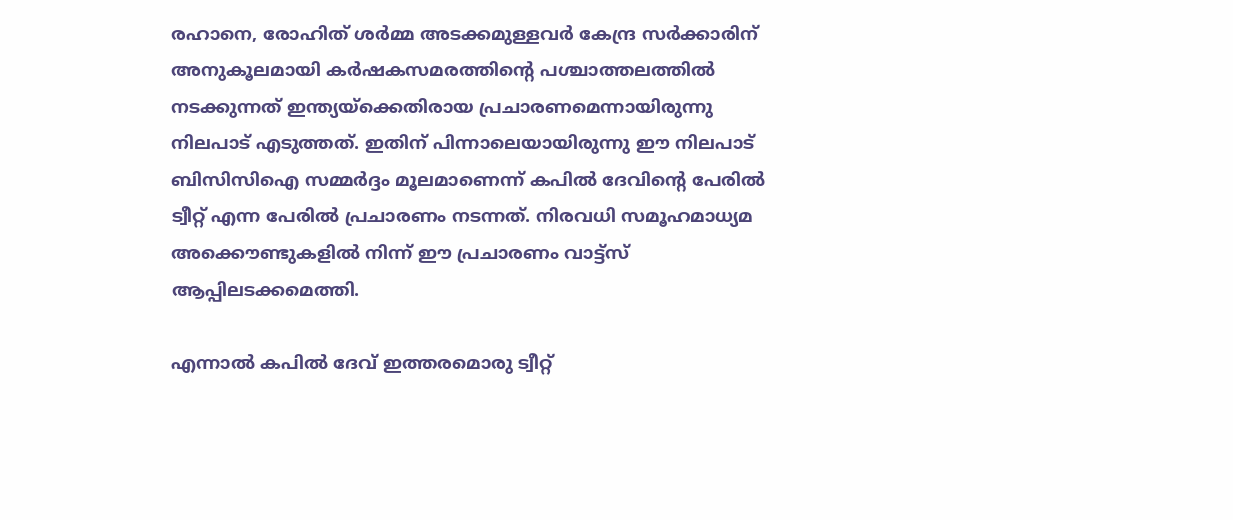രഹാനെ, രോഹിത് ശര്‍മ്മ അടക്കമുള്ളവര്‍ കേന്ദ്ര സര്‍ക്കാരിന് അനുകൂലമായി കര്‍ഷകസമരത്തിന്‍റെ പശ്ചാത്തലത്തില്‍ നടക്കുന്നത് ഇന്ത്യയ്ക്കെതിരായ പ്രചാരണമെന്നായിരുന്നു നിലപാട് എടുത്തത്. ഇതിന് പിന്നാലെയായിരുന്നു ഈ നിലപാട് ബിസിസിഐ സമ്മര്‍ദ്ദം മൂലമാണെന്ന് കപില്‍ ദേവിന്‍റെ പേരില്‍ ട്വീറ്റ് എന്ന പേരില്‍ പ്രചാരണം നടന്നത്. നിരവധി സമൂഹമാധ്യമ അക്കൌണ്ടുകളില്‍ നിന്ന് ഈ പ്രചാരണം വാട്ട്സ് ആപ്പിലടക്കമെത്തി.

എന്നാല്‍ കപില്‍ ദേവ് ഇത്തരമൊരു ട്വീറ്റ്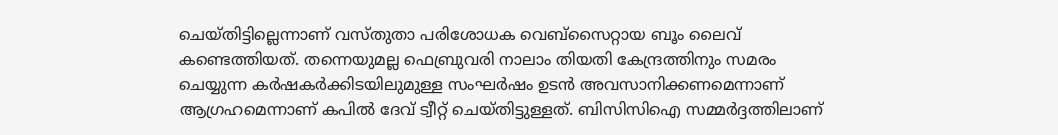ചെയ്തിട്ടില്ലെന്നാണ് വസ്തുതാ പരിശോധക വെബ്സൈറ്റായ ബൂം ലൈവ് കണ്ടെത്തിയത്. തന്നെയുമല്ല ഫെബ്രുവരി നാലാം തിയതി കേന്ദ്രത്തിനും സമരം ചെയ്യുന്ന കര്‍ഷകര്‍ക്കിടയിലുമുള്ള സംഘര്‍ഷം ഉടന്‍ അവസാനിക്കണമെന്നാണ് ആഗ്രഹമെന്നാണ് കപില്‍ ദേവ് ട്വീറ്റ് ചെയ്തിട്ടുള്ളത്. ബിസിസിഐ സമ്മര്‍ദ്ദത്തിലാണ്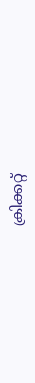ക്രിക്കറ്റ്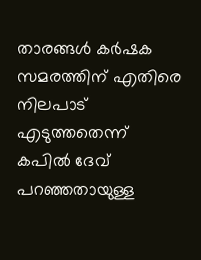താരങ്ങള്‍ കര്‍ഷക സമരത്തിന് എതിരെ നിലപാട് എടുത്തതെന്ന് കപില്‍ ദേവ് പറഞ്ഞതായുള്ള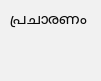പ്രചാരണം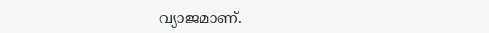വ്യാജമാണ്.